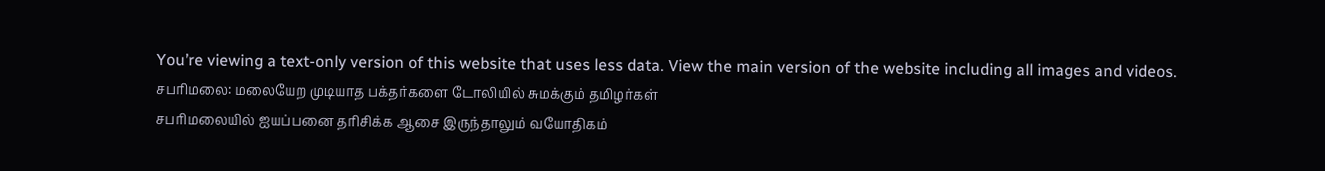You’re viewing a text-only version of this website that uses less data. View the main version of the website including all images and videos.
சபரிமலை: மலையேற முடியாத பக்தர்களை டோலியில் சுமக்கும் தமிழர்கள்
சபரிமலையில் ஐயப்பனை தரிசிக்க ஆசை இருந்தாலும் வயோதிகம்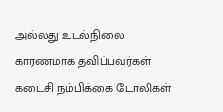அல்லது உடல்நிலை காரணமாக தவிப்பவர்கள் கடைசி நம்பிக்கை டோலிகள்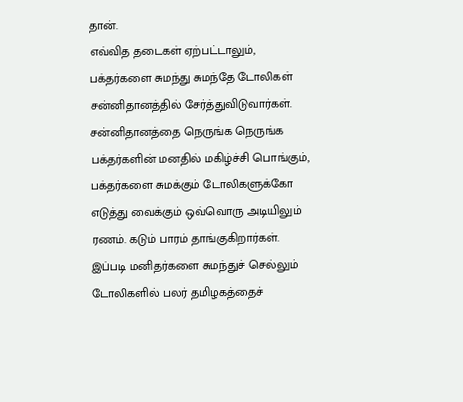தான்.
எவ்வித தடைகள் ஏற்பட்டாலும், பக்தர்களை சுமந்து சுமந்தே டோலிகள் சன்னிதானத்தில் சேர்த்துவிடுவார்கள்.
சன்னிதானத்தை நெருங்க நெருங்க பக்தர்களின் மனதில் மகிழ்ச்சி பொங்கும், பக்தர்களை சுமக்கும் டோலிகளுக்கோ எடுத்து வைக்கும் ஒவ்வொரு அடியிலும் ரணம். கடும் பாரம் தாங்குகிறார்கள்.
இப்படி மனிதர்களை சுமந்துச் செல்லும் டோலிகளில் பலர் தமிழகத்தைச்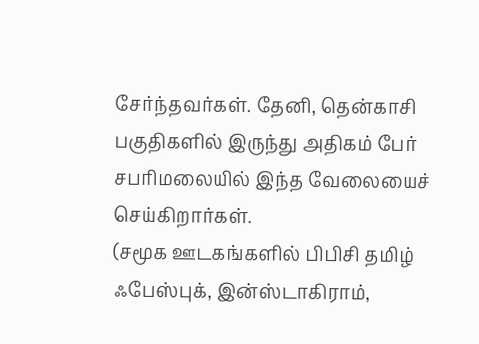சேர்ந்தவர்கள். தேனி, தென்காசி பகுதிகளில் இருந்து அதிகம் பேர் சபரிமலையில் இந்த வேலையைச் செய்கிறார்கள்.
(சமூக ஊடகங்களில் பிபிசி தமிழ் ஃபேஸ்புக், இன்ஸ்டாகிராம்,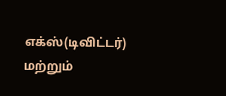எக்ஸ்(டிவிட்டர்) மற்றும்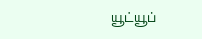யூட்யூப்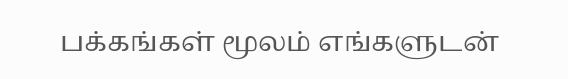பக்கங்கள் மூலம் எங்களுடன்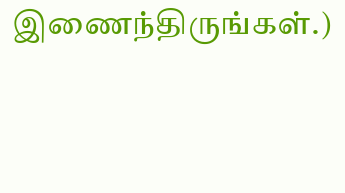இணைந்திருங்கள்.)